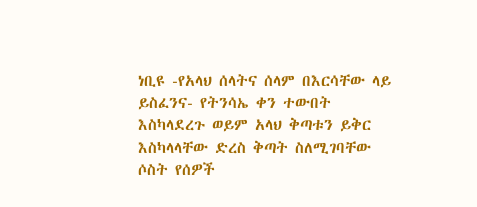ነቢዩ -የአላህ ሰላትና ሰላም በእርሳቸው ላይ ይስፈንና- የትንሳኤ ቀን ተውበት እስካላደረጉ ወይም አላህ ቅጣቱን ይቅር እስካላላቸው ድረስ ቅጣት ስለሚገባቸው ሶስት የሰዎች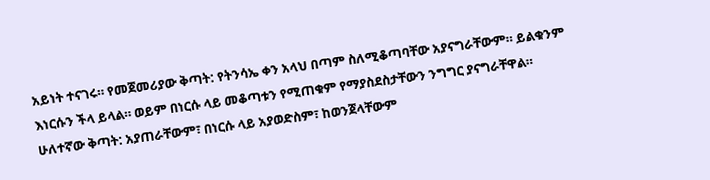አይነት ተናገሩ። የመጀመሪያው ቅጣት: የትንሳኤ ቀን አላህ በጣም ስለሚቆጣባቸው አያናግራቸውም። ይልቁንም እነርሱን ችላ ይላል። ወይም በነርሱ ላይ መቆጣቱን የሚጠቁም የማያስደስታቸውን ንግግር ያናግራቸዋል። ሁለተኛው ቅጣት: አያጠራቸውም፣ በነርሱ ላይ አያወድስም፣ ከወንጀላቸውም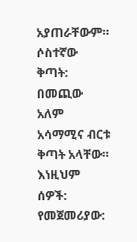አያጠራቸውም። ሶስተኛው ቅጣት: በመጪው አለም አሳማሚና ብርቱ ቅጣት አላቸው። እነዚህም ሰዎች: የመጀመሪያው: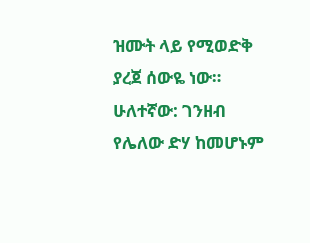ዝሙት ላይ የሚወድቅ ያረጀ ሰውዬ ነው። ሁለተኛው: ገንዘብ የሌለው ድሃ ከመሆኑም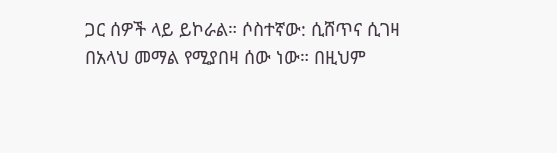ጋር ሰዎች ላይ ይኮራል። ሶስተኛው: ሲሸጥና ሲገዛ በአላህ መማል የሚያበዛ ሰው ነው። በዚህም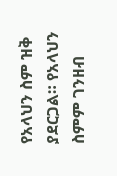የአላህን ስም ዝቅ ያደርጋል። የአላህን ስምም ገንዘብ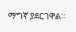ማግኛ ያደርገዋል።